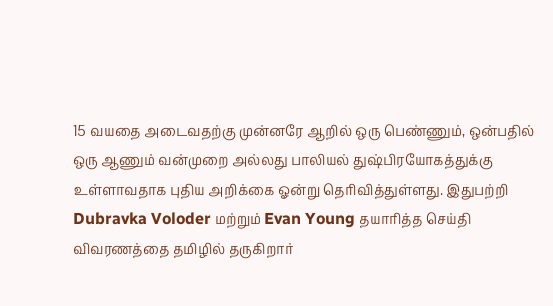15 வயதை அடைவதற்கு முன்னரே ஆறில் ஒரு பெண்ணும், ஒன்பதில் ஒரு ஆணும் வன்முறை அல்லது பாலியல் துஷ்பிரயோகத்துக்கு உள்ளாவதாக புதிய அறிக்கை ஓன்று தெரிவித்துள்ளது. இதுபற்றி Dubravka Voloder மற்றும் Evan Young தயாரித்த செய்தி விவரணத்தை தமிழில் தருகிறார்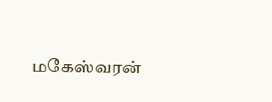மகேஸ்வரன்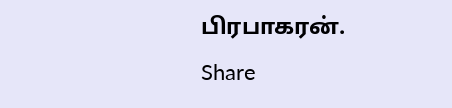பிரபாகரன்.
Share